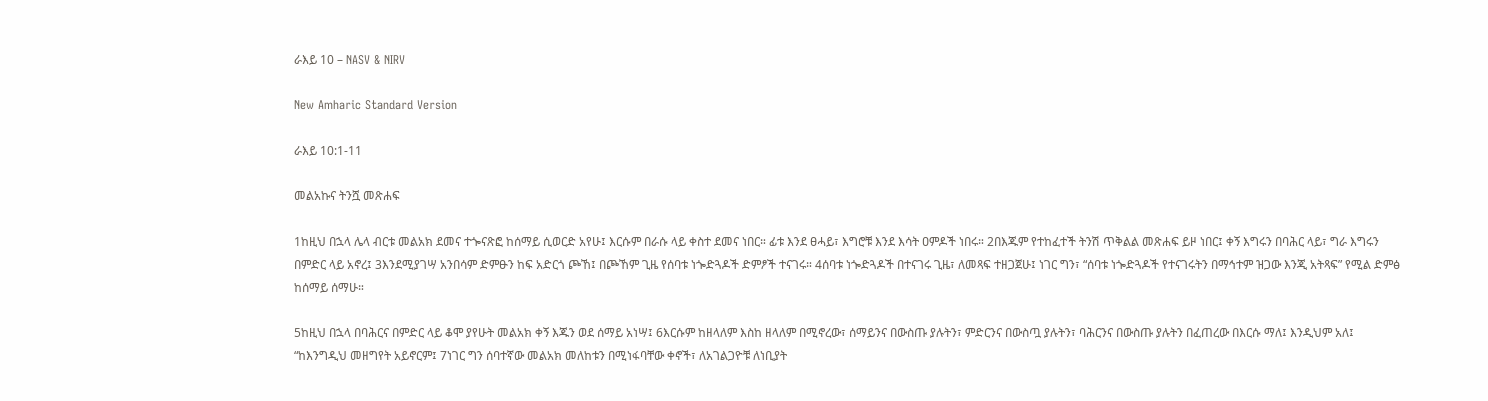ራእይ 10 – NASV & NIRV

New Amharic Standard Version

ራእይ 10:1-11

መልአኩና ትንሿ መጽሐፍ

1ከዚህ በኋላ ሌላ ብርቱ መልአክ ደመና ተጐናጽፎ ከሰማይ ሲወርድ አየሁ፤ እርሱም በራሱ ላይ ቀስተ ደመና ነበር። ፊቱ እንደ ፀሓይ፣ እግሮቹ እንደ እሳት ዐምዶች ነበሩ። 2በእጁም የተከፈተች ትንሽ ጥቅልል መጽሐፍ ይዞ ነበር፤ ቀኝ እግሩን በባሕር ላይ፣ ግራ እግሩን በምድር ላይ አኖረ፤ 3እንደሚያገሣ አንበሳም ድምፁን ከፍ አድርጎ ጮኸ፤ በጮኸም ጊዜ የሰባቱ ነጐድጓዶች ድምፆች ተናገሩ። 4ሰባቱ ነጐድጓዶች በተናገሩ ጊዜ፣ ለመጻፍ ተዘጋጀሁ፤ ነገር ግን፣ “ሰባቱ ነጐድጓዶች የተናገሩትን በማኅተም ዝጋው እንጂ አትጻፍ” የሚል ድምፅ ከሰማይ ሰማሁ።

5ከዚህ በኋላ በባሕርና በምድር ላይ ቆሞ ያየሁት መልአክ ቀኝ እጁን ወደ ሰማይ አነሣ፤ 6እርሱም ከዘላለም እስከ ዘላለም በሚኖረው፣ ሰማይንና በውስጡ ያሉትን፣ ምድርንና በውስጧ ያሉትን፣ ባሕርንና በውስጡ ያሉትን በፈጠረው በእርሱ ማለ፤ እንዲህም አለ፤ “ከእንግዲህ መዘግየት አይኖርም፤ 7ነገር ግን ሰባተኛው መልአክ መለከቱን በሚነፋባቸው ቀኖች፣ ለአገልጋዮቹ ለነቢያት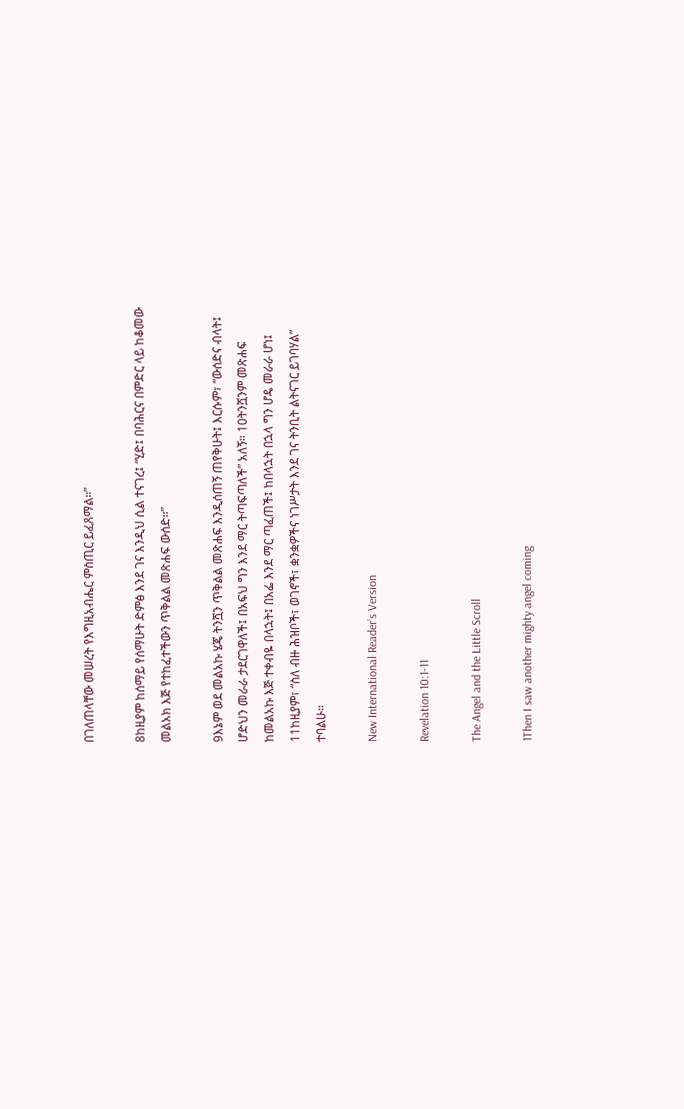በገለጠላቸው መሠረት የእግዚአብሔር ምስጢር ይፈጸማል።”

8ከዚያም ከሰማይ የሰማሁት ድምፅ እንደ ገና እንዲህ ሲል ተናገረ፤ “ሂድ፤ በባሕርና በምድር ላይ ከቆመው መልአክ እጅ የተከፈተችውን ጥቅልል መጽሐፍ ውሰድ።”

9እኔም ወደ መልአኩ ሄጄ ትንሿን ጥቅልል መጽሐፍ እንዲሰጠኝ ጠየቅሁት፤ እርሱም፣ “ውሰድና ብላት፤ ሆድህን መራራ ታደርገዋለች፤ በአፍህ ግን እንደ ማር ትጣፍጣለች” አለኝ። 10ትንሿንም መጽሐፍ ከመልአኩ እጅ ተቀብዬ በላኋት፤ በአፌ እንደ ማር ጣፈጠች፤ ከበላኋት በኋላ ግን ሆዴ መራራ ሆነ፤ 11ከዚያም፣ “ስለ ብዙ ሕዝቦች፣ ወገኖች፣ ቋንቋዎችና ነገሥታት እንደ ገና ትንቢት ልትናገር ይገባሃል” ተባልሁ።

New International Reader’s Version

Revelation 10:1-11

The Angel and the Little Scroll

1Then I saw another mighty angel coming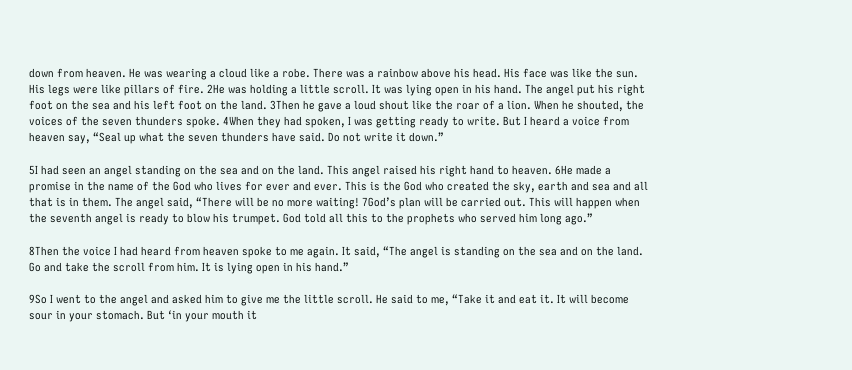down from heaven. He was wearing a cloud like a robe. There was a rainbow above his head. His face was like the sun. His legs were like pillars of fire. 2He was holding a little scroll. It was lying open in his hand. The angel put his right foot on the sea and his left foot on the land. 3Then he gave a loud shout like the roar of a lion. When he shouted, the voices of the seven thunders spoke. 4When they had spoken, I was getting ready to write. But I heard a voice from heaven say, “Seal up what the seven thunders have said. Do not write it down.”

5I had seen an angel standing on the sea and on the land. This angel raised his right hand to heaven. 6He made a promise in the name of the God who lives for ever and ever. This is the God who created the sky, earth and sea and all that is in them. The angel said, “There will be no more waiting! 7God’s plan will be carried out. This will happen when the seventh angel is ready to blow his trumpet. God told all this to the prophets who served him long ago.”

8Then the voice I had heard from heaven spoke to me again. It said, “The angel is standing on the sea and on the land. Go and take the scroll from him. It is lying open in his hand.”

9So I went to the angel and asked him to give me the little scroll. He said to me, “Take it and eat it. It will become sour in your stomach. But ‘in your mouth it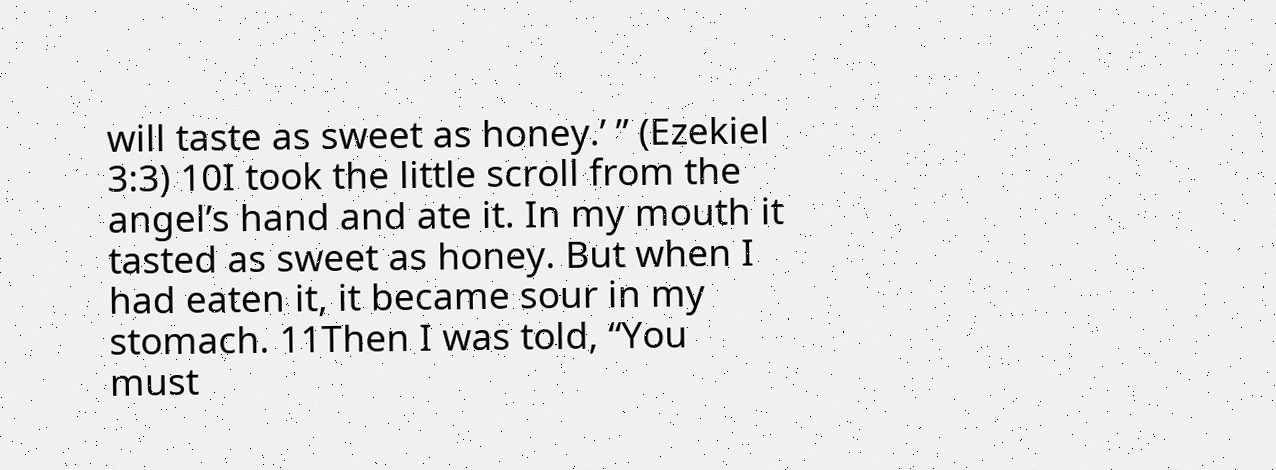will taste as sweet as honey.’ ” (Ezekiel 3:3) 10I took the little scroll from the angel’s hand and ate it. In my mouth it tasted as sweet as honey. But when I had eaten it, it became sour in my stomach. 11Then I was told, “You must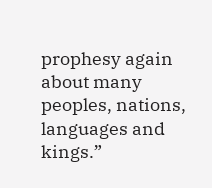prophesy again about many peoples, nations, languages and kings.”